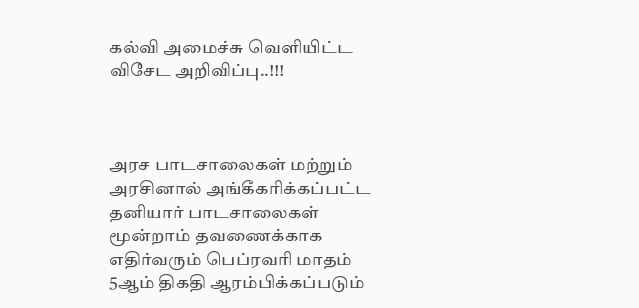கல்வி அமைச்சு வெளியிட்ட விசேட அறிவிப்பு..!!!



அரச பாடசாலைகள் மற்றும் அரசினால் அங்கீகரிக்கப்பட்ட தனியார் பாடசாலைகள் மூன்றாம் தவணைக்காக எதிர்வரும் பெப்ரவரி மாதம் 5ஆம் திகதி ஆரம்பிக்கப்படும்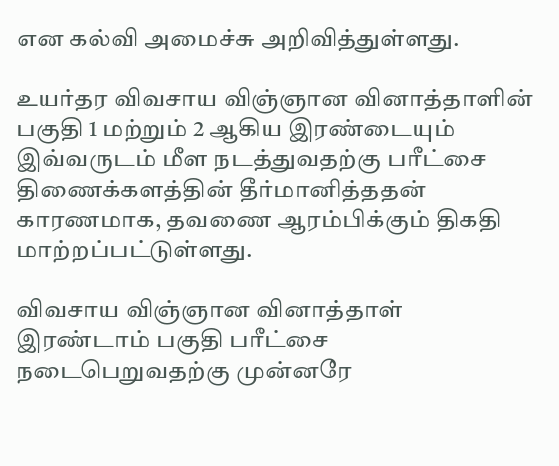என கல்வி அமைச்சு அறிவித்துள்ளது.

உயர்தர விவசாய விஞ்ஞான வினாத்தாளின் பகுதி 1 மற்றும் 2 ஆகிய இரண்டையும் இவ்வருடம் மீள நடத்துவதற்கு பரீட்சை திணைக்களத்தின் தீர்மானித்ததன் காரணமாக, தவணை ஆரம்பிக்கும் திகதி மாற்றப்பட்டுள்ளது.

விவசாய விஞ்ஞான வினாத்தாள் இரண்டாம் பகுதி பரீட்சை நடைபெறுவதற்கு முன்னரே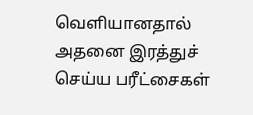வெளியானதால் அதனை இரத்துச் செய்ய பரீட்சைகள்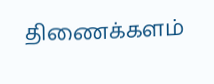திணைக்களம்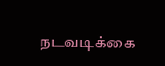நடவடிக்கை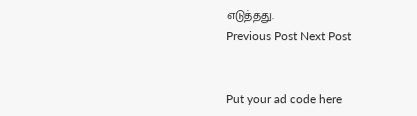எடுத்தது.
Previous Post Next Post


Put your ad code here